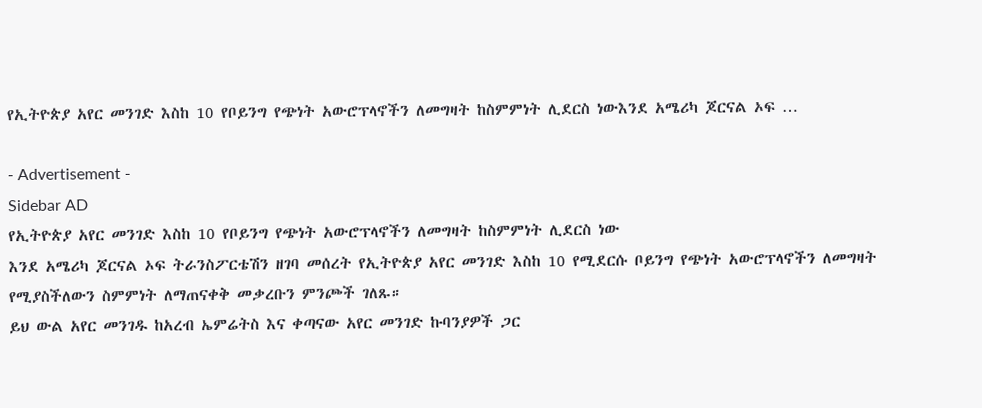የኢትዮጵያ አየር መንገድ እስከ 10 የቦይንግ የጭነት አውሮፕላኖችን ለመግዛት ከስምምነት ሊደርስ ነውእንደ አሜሪካ ጆርናል ኦፍ …

- Advertisement -
Sidebar AD
የኢትዮጵያ አየር መንገድ እስከ 10 የቦይንግ የጭነት አውሮፕላኖችን ለመግዛት ከስምምነት ሊደርስ ነው
እንደ አሜሪካ ጆርናል ኦፍ ትራንስፖርቴሽን ዘገባ መሰረት የኢትዮጵያ አየር መንገድ እስከ 10 የሚደርሱ ቦይንግ የጭነት አውሮፕላኖችን ለመግዛት የሚያስችለውን ስምምነት ለማጠናቀቅ መቃረቡን ምንጮች ገለጹ።
ይህ ውል አየር መንገዱ ከአረብ ኤምሬትስ እና ቀጣናው አየር መንገድ ኩባንያዎች ጋር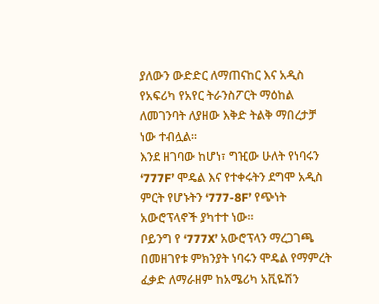ያለውን ውድድር ለማጠናከር እና አዲስ የአፍሪካ የአየር ትራንስፖርት ማዕከል  ለመገንባት ለያዘው እቅድ ትልቅ ማበረታቻ ነው ተብሏል።
እንደ ዘገባው ከሆነ፣ ግዢው ሁለት የነባሩን ‘777F’ ሞዴል እና የተቀሩትን ደግሞ አዲስ ምርት የሆኑትን ‘777-8F’ የጭነት አውሮፕላኖች ያካተተ ነው።
ቦይንግ የ ‘777X’ አውሮፕላን ማረጋገጫ በመዘገየቱ ምክንያት ነባሩን ሞዴል የማምረት ፈቃድ ለማራዘም ከአሜሪካ አቪዬሽን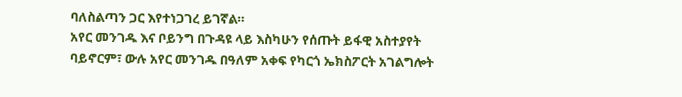ባለስልጣን ጋር እየተነጋገረ ይገኛል።
አየር መንገዱ እና ቦይንግ በጉዳዩ ላይ እስካሁን የሰጡት ይፋዊ አስተያየት ባይኖርም፣ ውሉ አየር መንገዱ በዓለም አቀፍ የካርጎ ኤክስፖርት አገልግሎት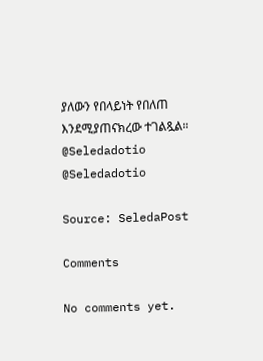ያለውን የበላይነት የበለጠ እንደሚያጠናክረው ተገልጿል።
@Seledadotio
@Seledadotio

Source: SeledaPost

Comments

No comments yet.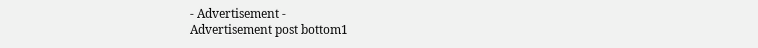- Advertisement -
Advertisement post bottom1